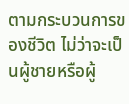ตามกระบวนการของชีวิต ไม่ว่าจะเป็นผู้ชายหรือผู้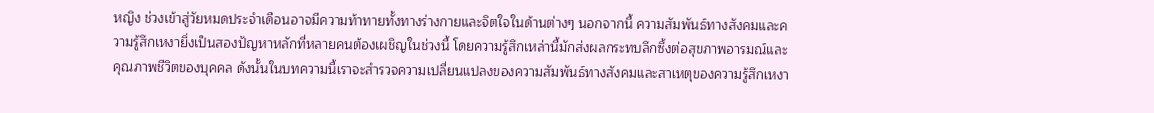หญิง ช่วงเข้าสู่วัยหมดประจำเดือนอาจมีความท้าทายทั้งทางร่างกายและจิตใจในด้านต่างๆ นอกจากนี้ ความสัมพันธ์ทางสังคมและความรู้สึกเหงายิ่งเป็นสองปัญหาหลักที่หลายคนต้องเผชิญในช่วงนี้ โดยความรู้สึกเหล่านี้มักส่งผลกระทบลึกซึ้งต่อสุขภาพอารมณ์และคุณภาพชีวิตของบุคคล ดังนั้นในบทความนี้เราจะสำรวจความเปลี่ยนแปลงของความสัมพันธ์ทางสังคมและสาเหตุของความรู้สึกเหงา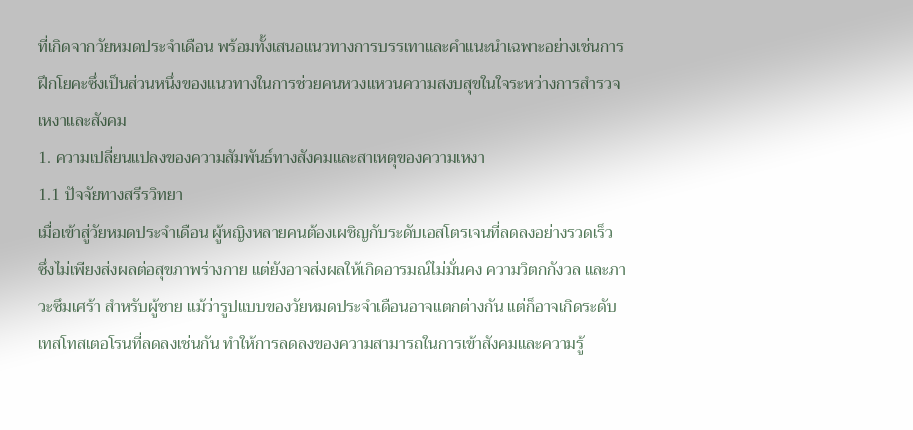ที่เกิดจากวัยหมดประจำเดือน พร้อมทั้งเสนอแนวทางการบรรเทาและคำแนะนำเฉพาะอย่างเช่นการฝึกโยคะซึ่งเป็นส่วนหนึ่งของแนวทางในการช่วยคนหวงแหวนความสงบสุขในใจระหว่างการสำรวจเหงาและสังคม
1. ความเปลี่ยนแปลงของความสัมพันธ์ทางสังคมและสาเหตุของความเหงา
1.1 ปัจจัยทางสรีรวิทยา
เมื่อเข้าสู่วัยหมดประจำเดือน ผู้หญิงหลายคนต้องเผชิญกับระดับเอสโตรเจนที่ลดลงอย่างรวดเร็ว ซึ่งไม่เพียงส่งผลต่อสุขภาพร่างกาย แต่ยังอาจส่งผลให้เกิดอารมณ์ไม่มั่นคง ความวิตกกังวล และภาวะซึมเศร้า สำหรับผู้ชาย แม้ว่ารูปแบบของวัยหมดประจำเดือนอาจแตกต่างกัน แต่ก็อาจเกิดระดับเทสโทสเตอโรนที่ลดลงเช่นกัน ทำให้การลดลงของความสามารถในการเข้าสังคมและความรู้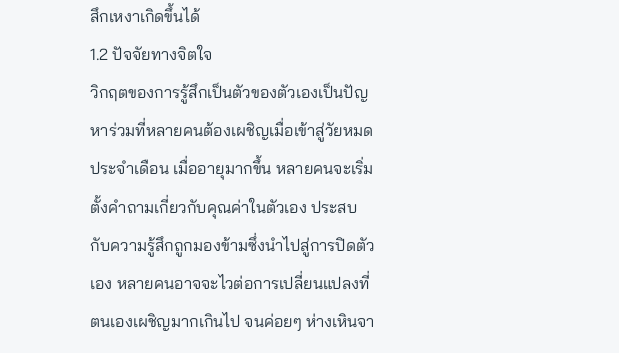สึกเหงาเกิดขึ้นได้
1.2 ปัจจัยทางจิตใจ
วิกฤตของการรู้สึกเป็นตัวของตัวเองเป็นปัญหาร่วมที่หลายคนต้องเผชิญเมื่อเข้าสู่วัยหมดประจำเดือน เมื่ออายุมากขึ้น หลายคนจะเริ่มตั้งคำถามเกี่ยวกับคุณค่าในตัวเอง ประสบกับความรู้สึกถูกมองข้ามซึ่งนำไปสู่การปิดตัวเอง หลายคนอาจจะไวต่อการเปลี่ยนแปลงที่ตนเองเผชิญมากเกินไป จนค่อยๆ ห่างเหินจา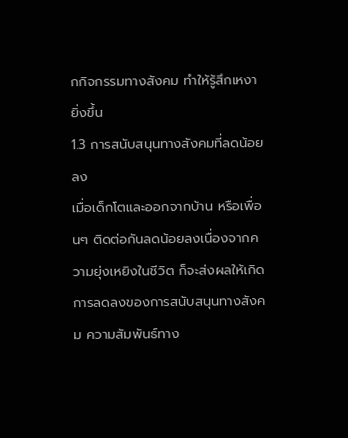กกิจกรรมทางสังคม ทำให้รู้สึกเหงายิ่งขึ้น
1.3 การสนับสนุนทางสังคมที่ลดน้อยลง
เมื่อเด็กโตและออกจากบ้าน หรือเพื่อนๆ ติดต่อกันลดน้อยลงเนื่องจากความยุ่งเหยิงในชีวิต ก็จะส่งผลให้เกิดการลดลงของการสนับสนุนทางสังคม ความสัมพันธ์ทาง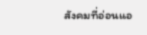สังคมที่อ่อนแอ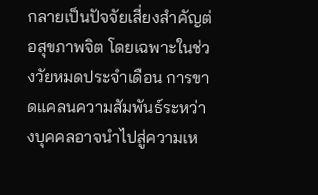กลายเป็นปัจจัยเสี่ยงสำคัญต่อสุขภาพจิต โดยเฉพาะในช่วงวัยหมดประจำเดือน การขาดแคลนความสัมพันธ์ระหว่างบุคคลอาจนำไปสู่ความเห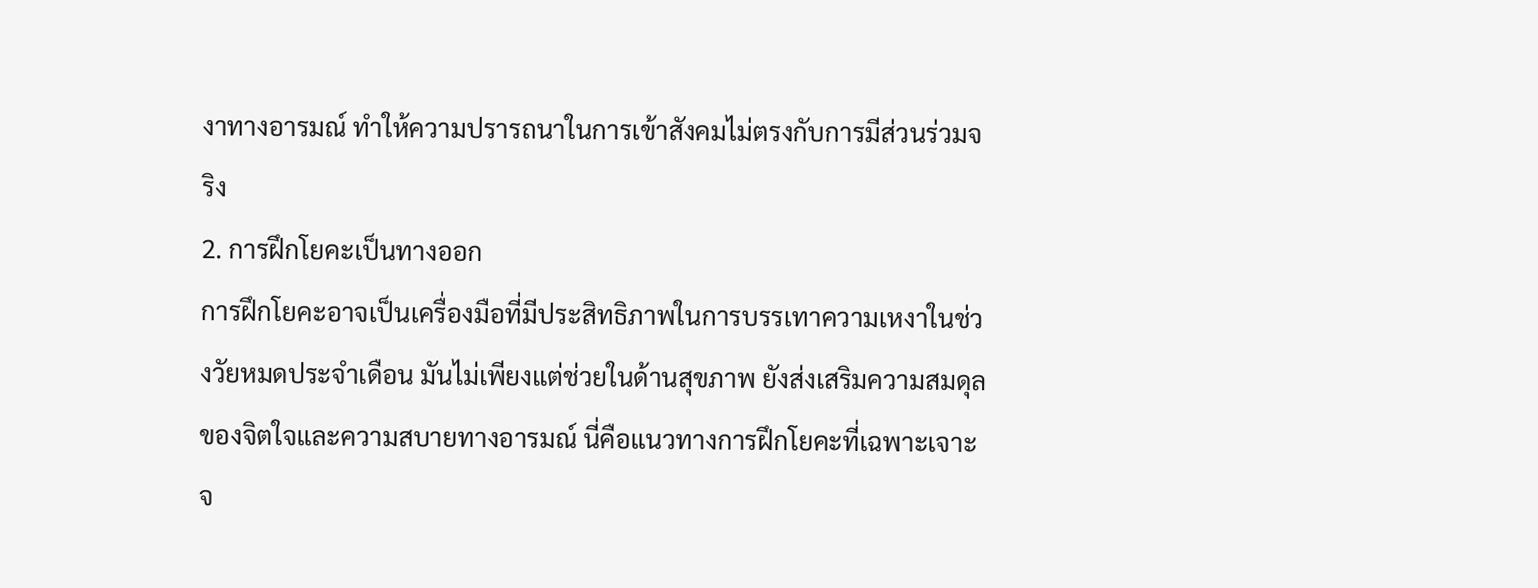งาทางอารมณ์ ทำให้ความปรารถนาในการเข้าสังคมไม่ตรงกับการมีส่วนร่วมจริง
2. การฝึกโยคะเป็นทางออก
การฝึกโยคะอาจเป็นเครื่องมือที่มีประสิทธิภาพในการบรรเทาความเหงาในช่วงวัยหมดประจำเดือน มันไม่เพียงแต่ช่วยในด้านสุขภาพ ยังส่งเสริมความสมดุลของจิตใจและความสบายทางอารมณ์ นี่คือแนวทางการฝึกโยคะที่เฉพาะเจาะจ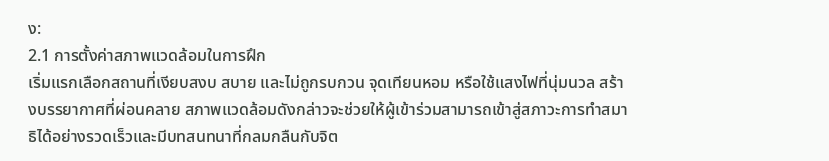ง:
2.1 การตั้งค่าสภาพแวดล้อมในการฝึก
เริ่มแรกเลือกสถานที่เงียบสงบ สบาย และไม่ถูกรบกวน จุดเทียนหอม หรือใช้แสงไฟที่นุ่มนวล สร้างบรรยากาศที่ผ่อนคลาย สภาพแวดล้อมดังกล่าวจะช่วยให้ผู้เข้าร่วมสามารถเข้าสู่สภาวะการทำสมาธิได้อย่างรวดเร็วและมีบทสนทนาที่กลมกลืนกับจิต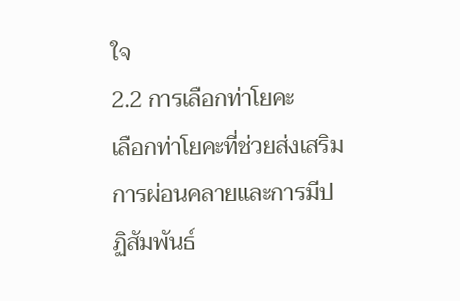ใจ
2.2 การเลือกท่าโยคะ
เลือกท่าโยคะที่ช่วยส่งเสริมการผ่อนคลายและการมีปฏิสัมพันธ์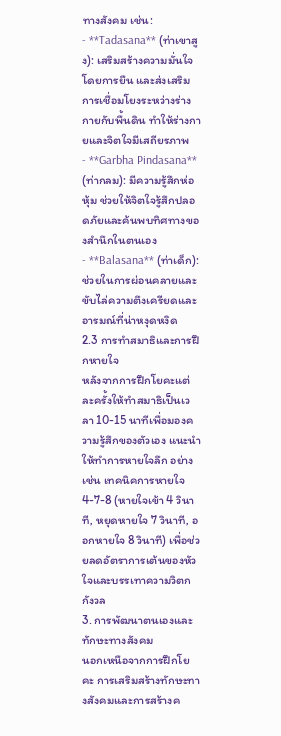ทางสังคม เช่น:
- **Tadasana** (ท่าเขาสูง): เสริมสร้างความมั่นใจโดยการยืน และส่งเสริมการเชื่อมโยงระหว่างร่างกายกับพื้นดิน ทำให้ร่างกายและจิตใจมีเสถียรภาพ
- **Garbha Pindasana** (ท่ากลม): มีความรู้สึกห่อหุ้ม ช่วยให้จิตใจรู้สึกปลอดภัยและค้นพบทิศทางของสำนึกในตนเอง
- **Balasana** (ท่าเด็ก): ช่วยในการผ่อนคลายและขับไล่ความตึงเครียดและอารมณ์ที่น่าหงุดหงิด
2.3 การทำสมาธิและการฝึกหายใจ
หลังจากการฝึกโยคะแต่ละครั้งให้ทำสมาธิเป็นเวลา 10-15 นาทีเพื่อมองความรู้สึกของตัวเอง แนะนำให้ทำการหายใจลึก อย่างเช่น เทคนิคการหายใจ 4-7-8 (หายใจเข้า 4 วินาที, หยุดหายใจ 7 วินาที, ออกหายใจ 8 วินาที) เพื่อช่วยลดอัตราการเต้นของหัวใจและบรรเทาความวิตกกังวล
3. การพัฒนาตนเองและทักษะทางสังคม
นอกเหนือจากการฝึกโยคะ การเสริมสร้างทักษะทางสังคมและการสร้างค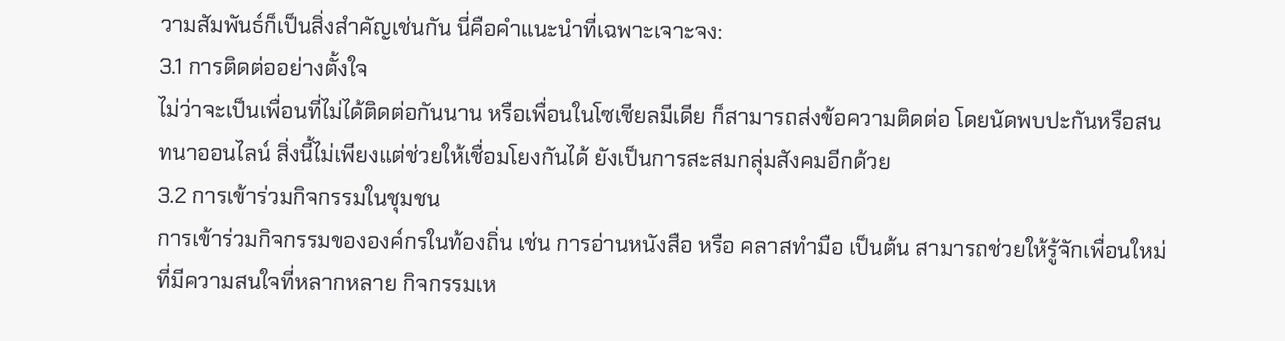วามสัมพันธ์ก็เป็นสิ่งสำคัญเช่นกัน นี่คือคำแนะนำที่เฉพาะเจาะจง:
3.1 การติดต่ออย่างตั้งใจ
ไม่ว่าจะเป็นเพื่อนที่ไม่ได้ติดต่อกันนาน หรือเพื่อนในโซเชียลมีเดีย ก็สามารถส่งข้อความติดต่อ โดยนัดพบปะกันหรือสนทนาออนไลน์ สิ่งนี้ไม่เพียงแต่ช่วยให้เชื่อมโยงกันได้ ยังเป็นการสะสมกลุ่มสังคมอีกด้วย
3.2 การเข้าร่วมกิจกรรมในชุมชน
การเข้าร่วมกิจกรรมขององค์กรในท้องถิ่น เช่น การอ่านหนังสือ หรือ คลาสทำมือ เป็นต้น สามารถช่วยให้รู้จักเพื่อนใหม่ที่มีความสนใจที่หลากหลาย กิจกรรมเห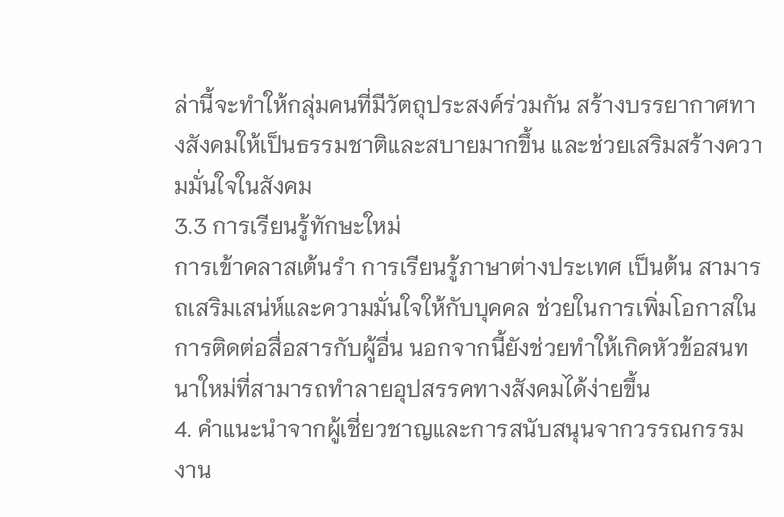ล่านี้จะทำให้กลุ่มคนที่มีวัตถุประสงค์ร่วมกัน สร้างบรรยากาศทางสังคมให้เป็นธรรมชาติและสบายมากขึ้น และช่วยเสริมสร้างความมั่นใจในสังคม
3.3 การเรียนรู้ทักษะใหม่
การเข้าคลาสเต้นรำ การเรียนรู้ภาษาต่างประเทศ เป็นต้น สามารถเสริมเสน่ห์และความมั่นใจให้กับบุคคล ช่วยในการเพิ่มโอกาสในการติดต่อสื่อสารกับผู้อื่น นอกจากนี้ยังช่วยทำให้เกิดหัวข้อสนทนาใหม่ที่สามารถทำลายอุปสรรคทางสังคมได้ง่ายขึ้น
4. คำแนะนำจากผู้เชี่ยวชาญและการสนับสนุนจากวรรณกรรม
งาน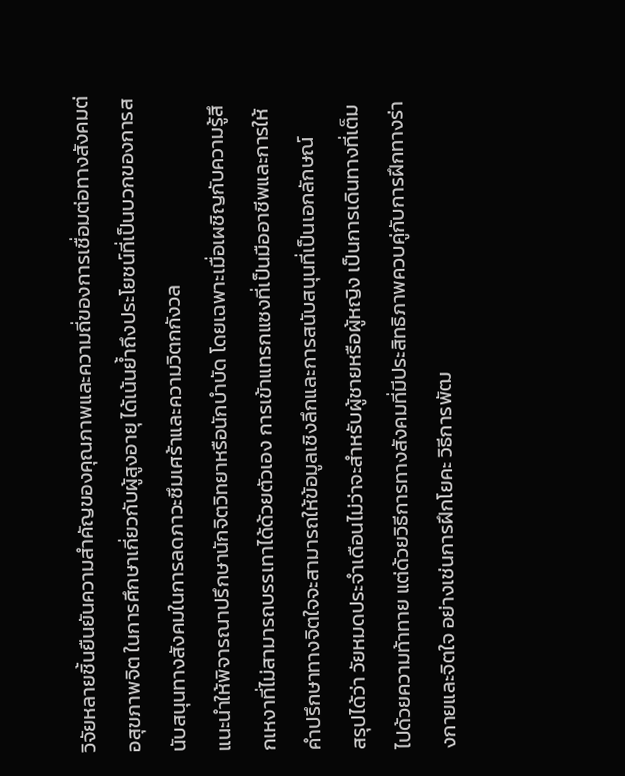วิจัยหลายชิ้นยืนยันความสำคัญของคุณภาพและความถี่ของการเชื่อมต่อทางสังคมต่อสุขภาพจิต ในการศึกษาเกี่ยวกับผู้สูงอายุ ได้เน้นย้ำถึงประโยชน์ที่เป็นบวกของการสนับสนุนทางสังคมในการลดภาวะซึมเศร้าและความวิตกกังวล
แนะนำให้พิจารณาปรึกษานักจิตวิทยาหรือนักบำบัด โดยเฉพาะเมื่อเผชิญกับความรู้สึกเหงาที่ไม่สามารถบรรเทาได้ด้วยตัวเอง การเข้าแทรกแซงที่เป็นมืออาชีพและการให้คำปรึกษาทางจิตใจจะสามารถให้ข้อมูลเชิงลึกและการสนับสนุนที่เป็นเอกลักษณ์
สรุปได้ว่า วัยหมดประจำเดือนไม่ว่าจะสำหรับผู้ชายหรือผู้หญิง เป็นการเดินทางที่เต็มไปด้วยความท้าทาย แต่ด้วยวิธีการทางสังคมที่มีประสิทธิภาพควบคู่กับการฝึกทางร่างกายและจิตใจ อย่างเช่นการฝึกโยคะ วิธีการพัฒ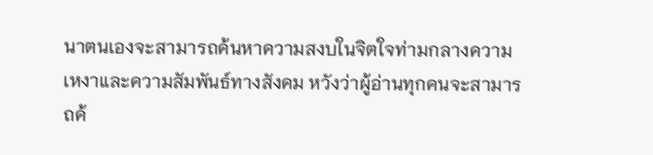นาตนเองจะสามารถค้นหาความสงบในจิตใจท่ามกลางความเหงาและความสัมพันธ์ทางสังคม หวังว่าผู้อ่านทุกคนจะสามารถค้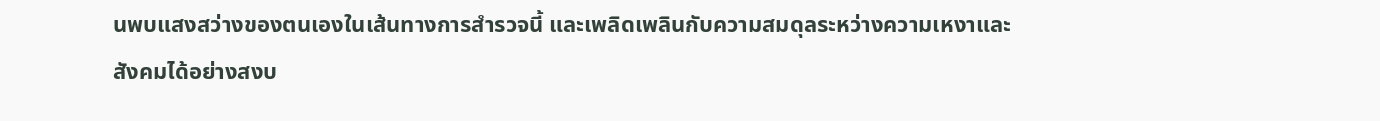นพบแสงสว่างของตนเองในเส้นทางการสำรวจนี้ และเพลิดเพลินกับความสมดุลระหว่างความเหงาและสังคมได้อย่างสงบ